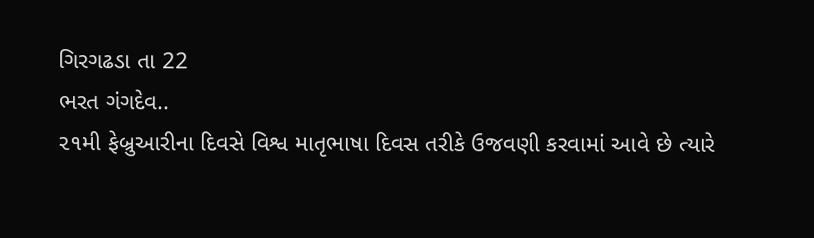ગિરગઢડા તા 22
ભરત ગંગદેવ..
૨૧મી ફેબ્રુઆરીના દિવસે વિશ્વ માતૃભાષા દિવસ તરીકે ઉજવણી કરવામાં આવે છે ત્યારે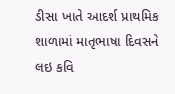ડીસા ખાતે આદર્શ પ્રાથમિક શાળામાં માતૃભાષા દિવસને લઇ કવિ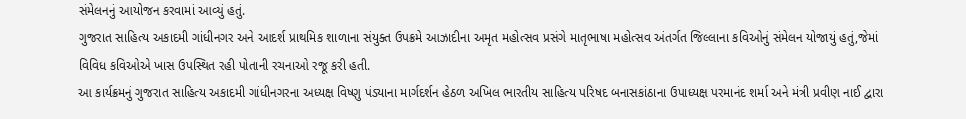સંમેલનનું આયોજન કરવામાં આવ્યું હતું.
ગુજરાત સાહિત્ય અકાદમી ગાંધીનગર અને આદર્શ પ્રાથમિક શાળાના સંયુક્ત ઉપક્રમે આઝાદીના અમૃત મહોત્સવ પ્રસંગે માતૃભાષા મહોત્સવ અંતર્ગત જિલ્લાના કવિઓનું સંમેલન યોજાયું હતું,જેમાં વિવિધ કવિઓએ ખાસ ઉપસ્થિત રહી પોતાની રચનાઓ રજૂ કરી હતી.
આ કાર્યક્રમનું ગુજરાત સાહિત્ય અકાદમી ગાંધીનગરના અધ્યક્ષ વિષ્ણુ પંડ્યાના માર્ગદર્શન હેઠળ અખિલ ભારતીય સાહિત્ય પરિષદ બનાસકાંઠાના ઉપાધ્યક્ષ પરમાનંદ શર્મા અને મંત્રી પ્રવીણ નાઈ દ્વારા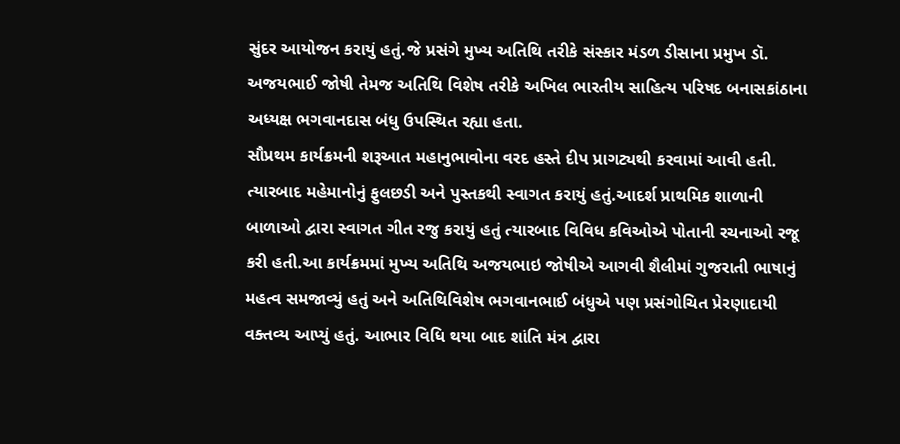સુંદર આયોજન કરાયું હતું.જે પ્રસંગે મુખ્ય અતિથિ તરીકે સંસ્કાર મંડળ ડીસાના પ્રમુખ ડૉ. અજયભાઈ જોષી તેમજ અતિથિ વિશેષ તરીકે અખિલ ભારતીય સાહિત્ય પરિષદ બનાસકાંઠાના અધ્યક્ષ ભગવાનદાસ બંધુ ઉપસ્થિત રહ્યા હતા.
સૌપ્રથમ કાર્યક્રમની શરૂઆત મહાનુભાવોના વરદ હસ્તે દીપ પ્રાગટ્યથી કરવામાં આવી હતી. ત્યારબાદ મહેમાનોનું ફુલછડી અને પુસ્તકથી સ્વાગત કરાયું હતું.આદર્શ પ્રાથમિક શાળાની બાળાઓ દ્વારા સ્વાગત ગીત રજુ કરાયું હતું ત્યારબાદ વિવિધ કવિઓએ પોતાની રચનાઓ રજૂ કરી હતી.આ કાર્યક્રમમાં મુખ્ય અતિથિ અજયભાઇ જોષીએ આગવી શૈલીમાં ગુજરાતી ભાષાનું મહત્વ સમજાવ્યું હતું અને અતિથિવિશેષ ભગવાનભાઈ બંધુએ પણ પ્રસંગોચિત પ્રેરણાદાયી વક્તવ્ય આપ્યું હતું. આભાર વિધિ થયા બાદ શાંતિ મંત્ર દ્વારા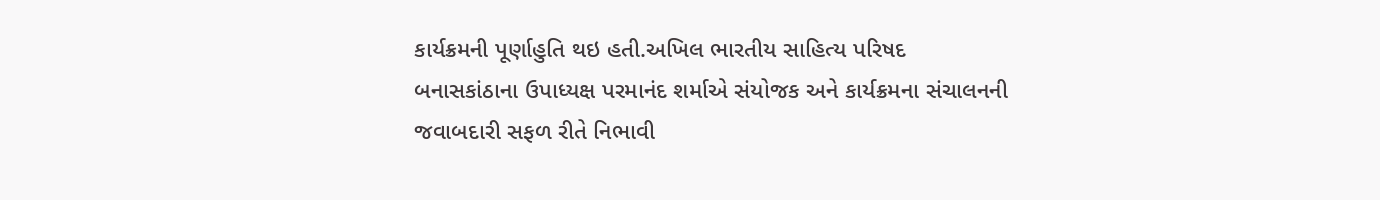કાર્યક્રમની પૂર્ણાહુતિ થઇ હતી.અખિલ ભારતીય સાહિત્ય પરિષદ બનાસકાંઠાના ઉપાધ્યક્ષ પરમાનંદ શર્માએ સંયોજક અને કાર્યક્રમના સંચાલનની જવાબદારી સફળ રીતે નિભાવી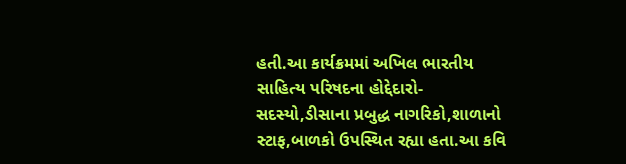હતી.આ કાર્યક્રમમાં અખિલ ભારતીય સાહિત્ય પરિષદના હોદ્દેદારો- સદસ્યો,ડીસાના પ્રબુદ્ધ નાગરિકો,શાળાનો સ્ટાફ,બાળકો ઉપસ્થિત રહ્યા હતા.આ કવિ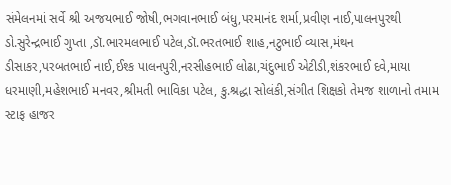સંમેલનમાં સર્વે શ્રી અજયભાઈ જોષી,ભગવાનભાઈ બંધુ,પરમાનંદ શર્મા,પ્રવીણ નાઈ,પાલનપુરથી ડો.સુરેન્દ્રભાઈ ગુપ્તા ,ડૉ.ભારમલભાઈ પટેલ,ડૉ.ભરતભાઈ શાહ,નટુભાઈ વ્યાસ,મંથન ડીસાકર,પરબતભાઈ નાઈ,ઈશ્ક પાલનપુરી,નરસીહભાઈ લોઢા,ચંદુભાઈ એટીડી,શંકરભાઈ દવે,માયા ધરમાણી,મહેશભાઈ મનવર,શ્રીમતી ભાવિકા પટેલ, કુ.શ્રદ્ધા સોલંકી,સંગીત શિક્ષકો તેમજ શાળાનો તમામ સ્ટાફ હાજર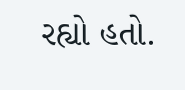રહ્યો હતો.